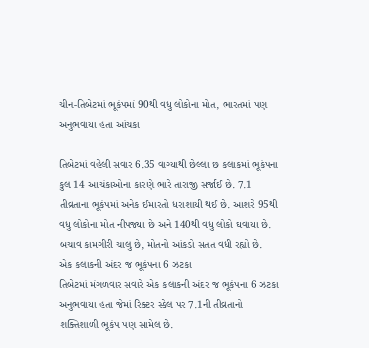ચીન-તિબેટમાં ભૂકંપમાં 90થી વધુ લોકોના મોત, ભારતમાં પણ અનુભવાયા હતા આંચકા

તિબેટમાં વહેલી સવાર 6.35 વાગ્યાથી છેલ્લા છ કલાકમાં ભૂકંપના કુલ 14 આચંકાઓના કારણે ભારે તારાજી સર્જાઈ છે. 7.1 તીવ્રતાના ભૂકંપમાં અનેક ઈમારતો ધરાશાયી થઈ છે. આશરે 95થી વધુ લોકોના મોત નીપજ્યા છે અને 140થી વધુ લોકો ઘવાયા છે. બચાવ કામગીરી ચાલુ છે, મોતનો આંકડો સતત વધી રહ્યો છે.
એક કલાકની અંદર જ ભૂકંપના 6 ઝટકા
તિબેટમાં મંગળવાર સવારે એક કલાકની અંદર જ ભૂકંપના 6 ઝટકા અનુભવાયા હતા જેમાં રિક્ટર સ્કેલ પર 7.1ની તીવ્રતાનો શક્તિશાળી ભૂકંપ પણ સામેલ છે.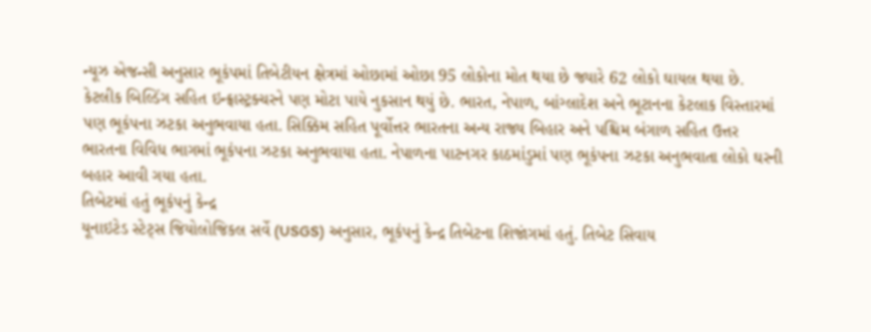ન્યૂઝ એજન્સી અનુસાર ભૂકંપમાં તિબેટીયન ક્ષેત્રમાં ઓછામાં ઓછા 95 લોકોના મોત થયા છે જ્યારે 62 લોકો ઘાયલ થયા છે.
કેટલીક બિલ્ડિંગ સહિત ઇન્ફ્રાસ્ટ્રક્ચરને પણ મોટા પાયે નુકસાન થયું છે. ભારત, નેપાળ, બાંગ્લાદેશ અને ભૂટાનના કેટલાક વિસ્તારમાં પણ ભૂકંપના ઝટકા અનુભવાયા હતા. સિક્કિમ સહિત પૂર્વોત્તર ભારતના અન્ય રાજ્ય બિહાર અને પશ્ચિમ બંગાળ સહિત ઉત્તર ભારતના વિવિધ ભાગમાં ભૂકંપના ઝટકા અનુભવાયા હતા. નેપાળના પાટનગર કાઠમાંડુમાં પણ ભૂકંપના ઝટકા અનુભવાતા લોકો ઘરની બહાર આવી ગયા હતા.
તિબેટમાં હતું ભૂકંપનું કેન્દ્ર
યૂનાઇટેડ સ્ટેટ્સ જિયોલોજિકલ સર્વે (USGS) અનુસાર, ભૂકંપનું કેન્દ્ર તિબેટના શિજાંગમાં હતું. તિબેટ સિવાય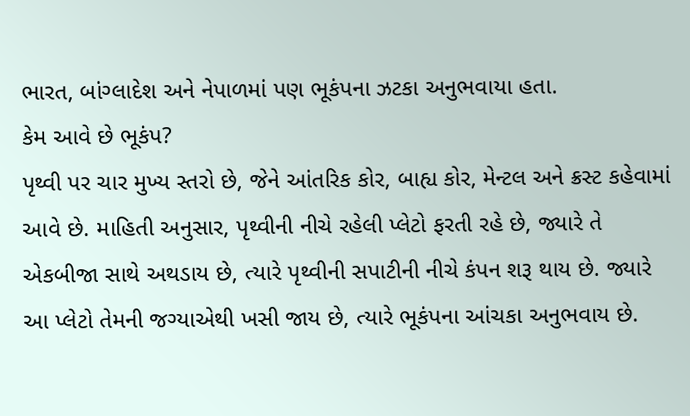ભારત, બાંગ્લાદેશ અને નેપાળમાં પણ ભૂકંપના ઝટકા અનુભવાયા હતા.
કેમ આવે છે ભૂકંપ?
પૃથ્વી પર ચાર મુખ્ય સ્તરો છે, જેને આંતરિક કોર, બાહ્ય કોર, મેન્ટલ અને ક્રસ્ટ કહેવામાં આવે છે. માહિતી અનુસાર, પૃથ્વીની નીચે રહેલી પ્લેટો ફરતી રહે છે, જ્યારે તે એકબીજા સાથે અથડાય છે, ત્યારે પૃથ્વીની સપાટીની નીચે કંપન શરૂ થાય છે. જ્યારે આ પ્લેટો તેમની જગ્યાએથી ખસી જાય છે, ત્યારે ભૂકંપના આંચકા અનુભવાય છે.